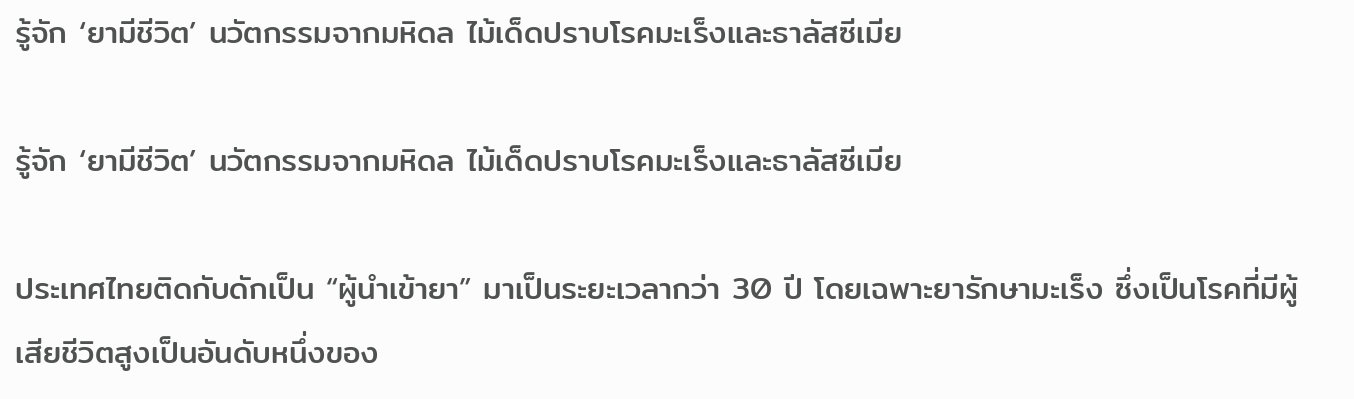รู้จัก ‘ยามีชีวิต’ นวัตกรรมจากมหิดล ไม้เด็ดปราบโรคมะเร็งและธาลัสซีเมีย

รู้จัก ‘ยามีชีวิต’ นวัตกรรมจากมหิดล ไม้เด็ดปราบโรคมะเร็งและธาลัสซีเมีย

ประเทศไทยติดกับดักเป็น “ผู้นำเข้ายา” มาเป็นระยะเวลากว่า 30 ปี โดยเฉพาะยารักษามะเร็ง ซึ่งเป็นโรคที่มีผู้เสียชีวิตสูงเป็นอันดับหนึ่งของ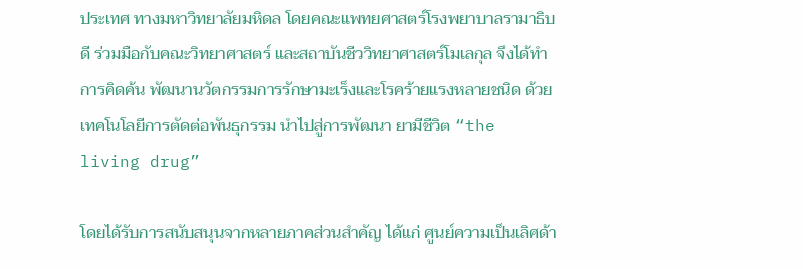ประเทศ ทางมหาวิทยาลัยมหิดล โดยคณะแพทยศาสตร์โรงพยาบาลรามาธิบดี ร่วมมือกับคณะวิทยาศาสตร์ และสถาบันชีววิทยาศาสตร์โมเลกุล จึงได้ทำการคิดค้น พัฒนานวัตกรรมการรักษามะเร็งและโรคร้ายแรงหลายชนิด ด้วยเทคโนโลยีการตัดต่อพันธุกรรม นำไปสู่การพัฒนา ยามีชีวิต “the living drug”

โดยได้รับการสนับสนุนจากหลายภาคส่วนสำคัญ ได้แก่ ศูนย์ความเป็นเลิศด้า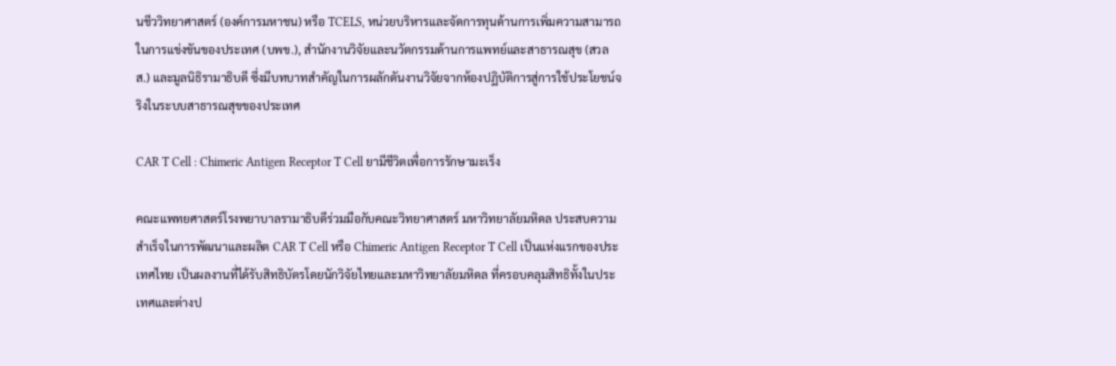นชีววิทยาศาสตร์ (องค์การมหาชน) หรือ TCELS, หน่วยบริหารและจัดการทุนด้านการเพิ่มความสามารถในการแข่งขันของประเทศ (บพข.), สำนักงานวิจัยและนวัตกรรมด้านการแพทย์และสาธารณสุข (สวลส.) และมูลนิธิรามาธิบดี ซึ่งมีบทบาทสำคัญในการผลักดันงานวิจัยจากห้องปฏิบัติการสู่การใช้ประโยชน์จริงในระบบสาธารณสุขของประเทศ

CAR T Cell : Chimeric Antigen Receptor T Cell ยามีชีวิตเพื่อการรักษามะเร็ง

คณะแพทยศาสตร์โรงพยาบาลรามาธิบดีร่วมมือกับคณะวิทยาศาสตร์ มหาวิทยาลัยมหิดล ประสบความสำเร็จในการพัฒนาและผลิต CAR T Cell หรือ Chimeric Antigen Receptor T Cell เป็นแห่งแรกของประเทศไทย เป็นผลงานที่ได้รับสิทธิบัตรโดยนักวิจัยไทยและมหาวิทยาลัยมหิดล ที่ครอบคลุมสิทธิทั้งในประเทศและต่างป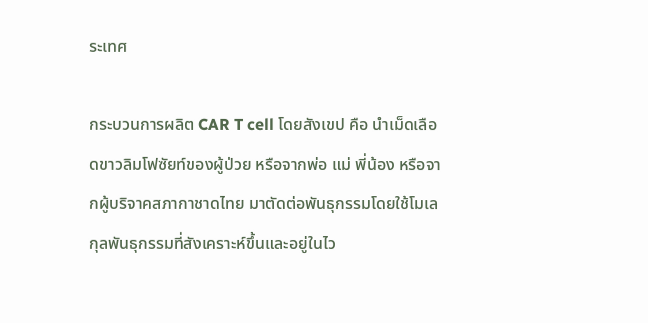ระเทศ

กระบวนการผลิต CAR T cell โดยสังเขป คือ นำเม็ดเลือดขาวลิมโฟซัยท์ของผู้ป่วย หรือจากพ่อ แม่ พี่น้อง หรือจากผู้บริจาคสภากาชาดไทย มาตัดต่อพันธุกรรมโดยใช้โมเลกุลพันธุกรรมที่สังเคราะห์ขึ้นและอยู่ในไว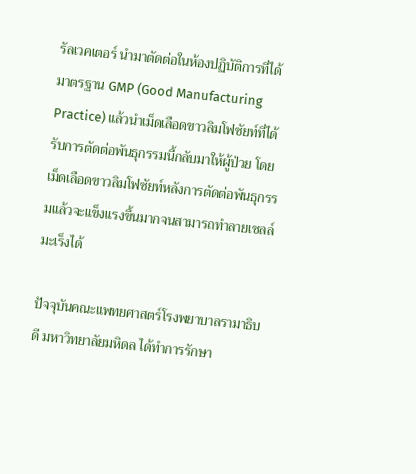รัลเวคเตอร์ นำมาตัดต่อในห้องปฏิบัติการที่ได้มาตรฐาน GMP (Good Manufacturing Practice) แล้วนำเม็ดเลือดขาวลิมโฟซัยท์ที่ได้รับการตัดต่อพันธุกรรมนี้กลับมาให้ผู้ป่วย โดยเม็ดเลือดขาวลิมโฟซัยท์หลังการตัดต่อพันธุกรรมแล้วจะแข็งแรงขึ้นมากจนสามารถทำลายเซลล์มะเร็งได้

ปัจจุบันคณะแพทยศาสตร์โรงพยาบาลรามาธิบดี มหาวิทยาลัยมหิดล ได้ทำการรักษา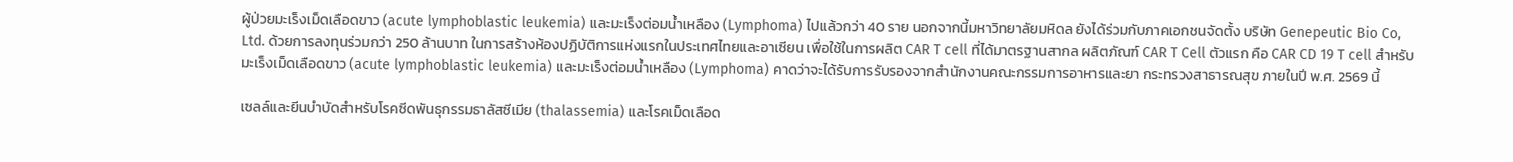ผู้ป่วยมะเร็งเม็ดเลือดขาว (acute lymphoblastic leukemia) และมะเร็งต่อมน้ำเหลือง (Lymphoma) ไปแล้วกว่า 40 ราย นอกจากนี้มหาวิทยาลัยมหิดล ยังได้ร่วมกับภาคเอกชนจัดตั้ง บริษัท Genepeutic Bio Co, Ltd. ด้วยการลงทุนร่วมกว่า 250 ล้านบาท ในการสร้างห้องปฏิบัติการแห่งแรกในประเทศไทยและอาเซียน เพื่อใช้ในการผลิต CAR T cell ที่ได้มาตรฐานสากล ผลิตภัณฑ์ CAR T Cell ตัวแรก คือ CAR CD 19 T cell สำหรับมะเร็งเม็ดเลือดขาว (acute lymphoblastic leukemia) และมะเร็งต่อมน้ำเหลือง (Lymphoma) คาดว่าจะได้รับการรับรองจากสำนักงานคณะกรรมการอาหารและยา กระทรวงสาธารณสุข ภายในปี พ.ศ. 2569 นี้

เซลล์และยีนบำบัดสำหรับโรคซีดพันธุกรรมธาลัสซีเมีย (thalassemia) และโรคเม็ดเลือด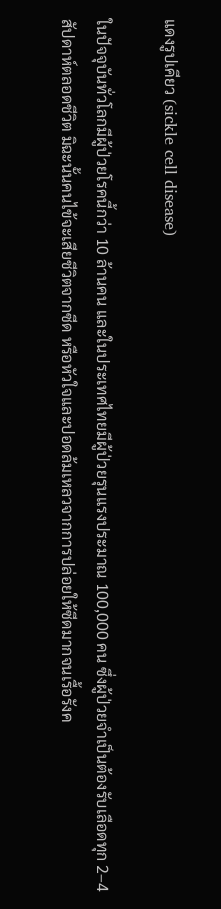แดงรูปเคียว (sickle cell disease)

ในปัจจุบันทั่วโลกมีผู้ป่วยโรคนี้กว่า 10 ล้านคน และในประเทศไทยมีผู้ป่วยรุนแรงประมาณ 100,000 คน ซึ่งผู้ป่วยจำเป็นต้องรับเลือดทุก 2–4 สัปดาห์ตลอดชีวิต มิฉะนั้นคนไข้จะเสียชีวิตจากซีด หรือหัวใจและปอดล้มเหลวจากการปล่อยให้ซีดมากจนเรื้อรังค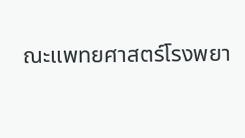ณะแพทยศาสตร์โรงพยา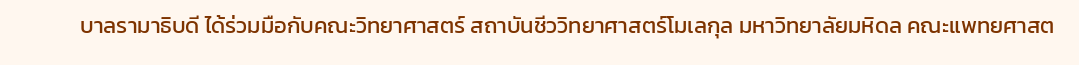บาลรามาธิบดี ได้ร่วมมือกับคณะวิทยาศาสตร์ สถาบันชีววิทยาศาสตร์โมเลกุล มหาวิทยาลัยมหิดล คณะแพทยศาสต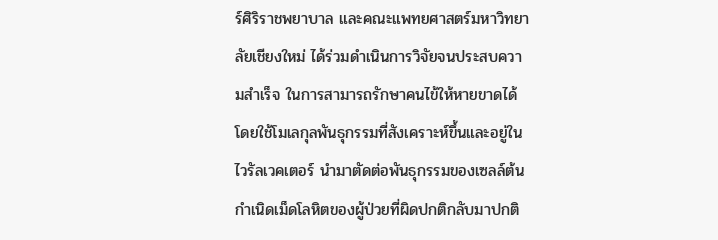ร์ศิริราชพยาบาล และคณะแพทยศาสตร์มหาวิทยาลัยเชียงใหม่ ได้ร่วมดำเนินการวิจัยจนประสบความสำเร็จ ในการสามารถรักษาคนไข้ให้หายขาดได้ โดยใช้โมเลกุลพันธุกรรมที่สังเคราะห์ขึ้นและอยู่ในไวรัลเวคเตอร์ นำมาตัดต่อพันธุกรรมของเซลล์ต้นกำเนิดเม็ดโลหิตของผู้ป่วยที่ผิดปกติกลับมาปกติ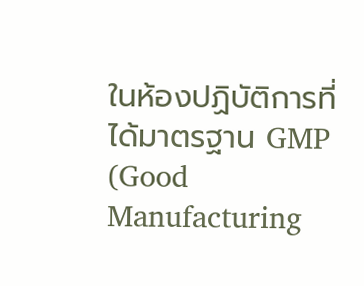ในห้องปฏิบัติการที่ได้มาตรฐาน GMP (Good Manufacturing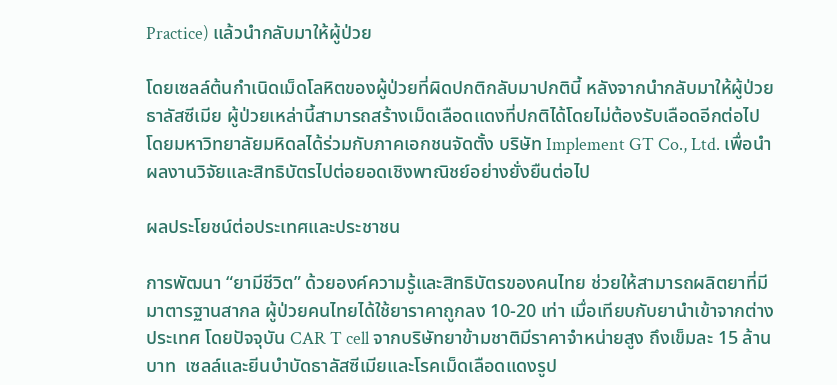Practice) แล้วนำกลับมาให้ผู้ป่วย

โดยเซลล์ต้นกำเนิดเม็ดโลหิตของผู้ป่วยที่ผิดปกติกลับมาปกตินี้ หลังจากนำกลับมาให้ผู้ป่วยธาลัสซีเมีย ผู้ป่วยเหล่านี้สามารถสร้างเม็ดเลือดแดงที่ปกติได้โดยไม่ต้องรับเลือดอีกต่อไป โดยมหาวิทยาลัยมหิดลได้ร่วมกับภาคเอกชนจัดตั้ง บริษัท Implement GT Co., Ltd. เพื่อนำผลงานวิจัยและสิทธิบัตรไปต่อยอดเชิงพาณิชย์อย่างยั่งยืนต่อไป

ผลประโยชน์ต่อประเทศและประชาชน

การพัฒนา “ยามีชีวิต” ด้วยองค์ความรู้และสิทธิบัตรของคนไทย ช่วยให้สามารถผลิตยาที่มีมาตารฐานสากล ผู้ป่วยคนไทยได้ใช้ยาราคาถูกลง 10-20 เท่า เมื่อเทียบกับยานำเข้าจากต่างประเทศ โดยปัจจุบัน CAR T cell จากบริษัทยาข้ามชาติมีราคาจำหน่ายสูง ถึงเข็มละ 15 ล้านบาท  เซลล์และยีนบำบัดธาลัสซีเมียและโรคเม็ดเลือดแดงรูป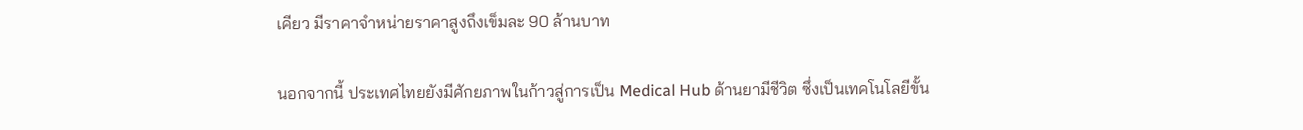เคียว มีราคาจำหน่ายราคาสูงถึงเข็มละ 90 ล้านบาท

นอกจากนี้ ประเทศไทยยังมีศักยภาพในก้าวสู่การเป็น Medical Hub ด้านยามีชีวิต ซึ่งเป็นเทคโนโลยีขั้น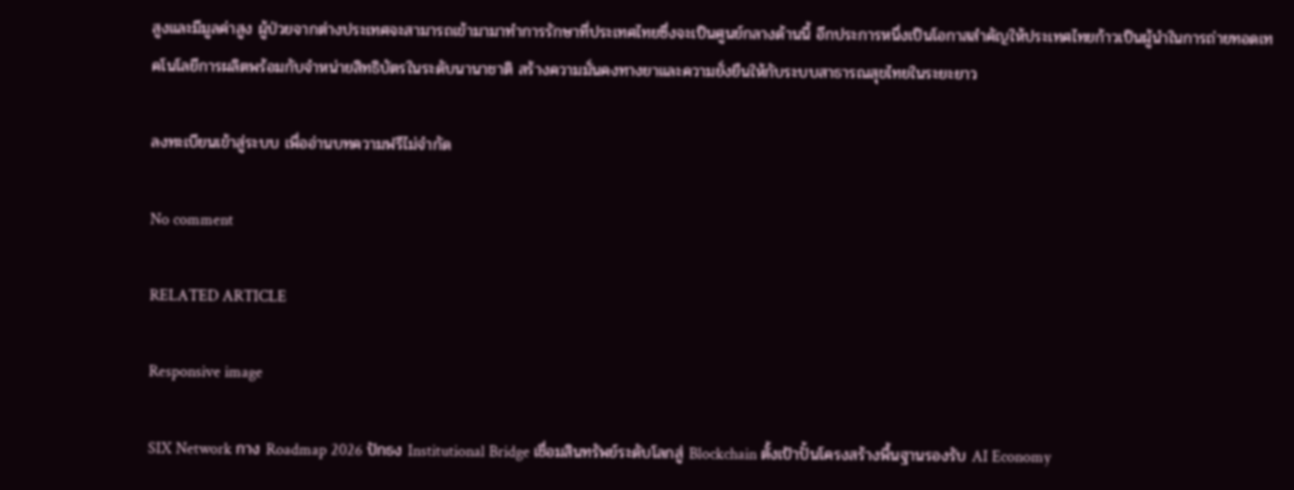สูงและมีมูลค่าสูง ผู้ป่วยจากต่างประเทศจะสามารถเข้ามามาทำการรักษาที่ประเทศไทยซึ่งจะเป็นศูนย์กลางด้านนี้ อีกประการหนึ่งเป็นโอกาสสำคัญให้ประเทศไทยก้าวเป็นผู้นำในการถ่ายทอดเทคโนโลยีการผลิตพร้อมกับจำหน่ายสิทธิบัตรในระดับนานาชาติ สร้างความมั่นคงทางยาและความยั่งยืนให้กับระบบสาธารณสุขไทยในระยะยาว

ลงทะเบียนเข้าสู่ระบบ เพื่ออ่านบทความฟรีไม่จำกัด

No comment

RELATED ARTICLE

Responsive image

SIX Network กาง Roadmap 2026 ปักธง Institutional Bridge เชื่อมสินทรัพย์ระดับโลกสู่ Blockchain ตั้งเป้าปั้นโครงสร้างพื้นฐานรองรับ AI Economy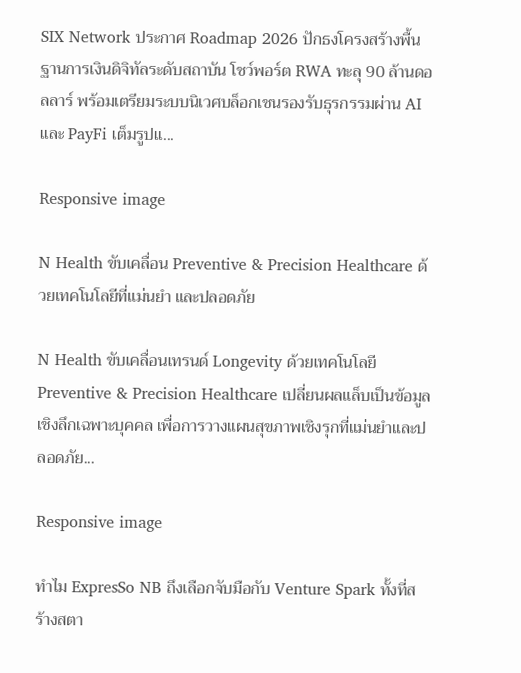SIX Network ประกาศ Roadmap 2026 ปักธงโครงสร้างพื้นฐานการเงินดิจิทัลระดับสถาบัน โชว์พอร์ต RWA ทะลุ 90 ล้านดอลลาร์ พร้อมเตรียมระบบนิเวศบล็อกเชนรองรับธุรกรรมผ่าน AI และ PayFi เต็มรูปแ...

Responsive image

N Health ขับเคลื่อน Preventive & Precision Healthcare ด้วยเทคโนโลยีที่แม่นยำ และปลอดภัย

N Health ขับเคลื่อนเทรนด์ Longevity ด้วยเทคโนโลยี Preventive & Precision Healthcare เปลี่ยนผลแล็บเป็นข้อมูลเชิงลึกเฉพาะบุคคล เพื่อการวางแผนสุขภาพเชิงรุกที่แม่นยำและปลอดภัย...

Responsive image

ทำไม ExpresSo NB ถึงเลือกจับมือกับ Venture Spark ทั้งที่สร้างสตา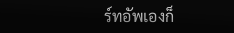ร์ทอัพเองก็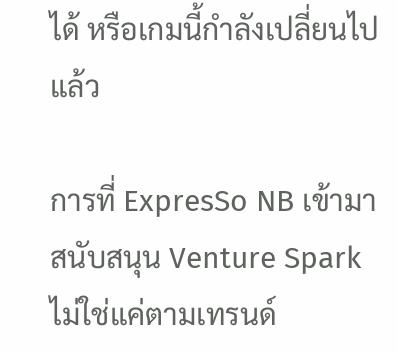ได้ หรือเกมนี้กำลังเปลี่ยนไปแล้ว

การที่ ExpresSo NB เข้ามาสนับสนุน Venture Spark ไม่ใช่แค่ตามเทรนด์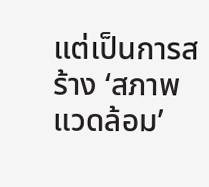แต่เป็นการสร้าง ‘สภาพแวดล้อม’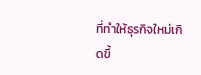ที่ทำให้ธุรกิจใหม่เกิดขึ้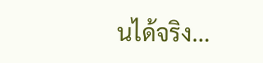นได้จริง...